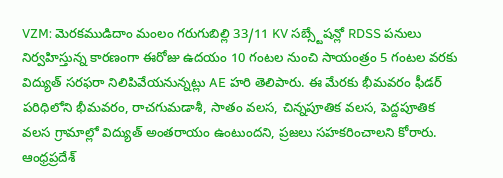VZM: మెరకముడిదాం మంలం గరుగుబిల్లి 33/11 KV సబ్స్టేషన్లో RDSS పనులు నిర్వహిస్తున్న కారణంగా ఈరోజు ఉదయం 10 గంటల నుంచి సాయంత్రం 5 గంటల వరకు విద్యుత్ సరఫరా నిలిపివేయనున్నట్లు AE హరి తెలిపారు. ఈ మేరకు భీమవరం ఫీడర్ పరిధిలోని భీమవరం, రాచగుమడాశీ, సాతం వలస, చిన్నపూతిక వలస, పెద్దపూతిక వలస గ్రామాల్లో విద్యుత్ అంతరాయం ఉంటుందని, ప్రజలు సహకరించాలని కోరారు.
ఆంధ్రప్రదేశ్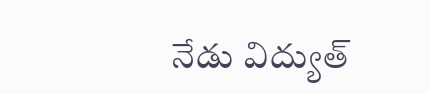నేడు విద్యుత్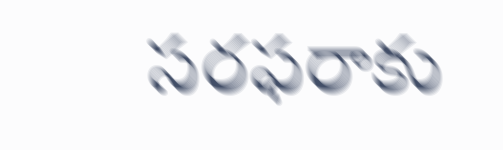సరఫరాకు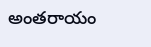అంతరాయం